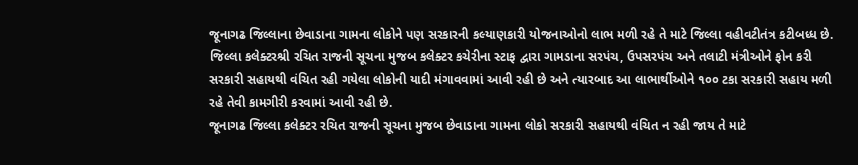જૂનાગઢ જિલ્લાના છેવાડાના ગામના લોકોને પણ સરકારની કલ્યાણકારી યોજનાઓનો લાભ મળી રહે તે માટે જિલ્લા વહીવટીતંત્ર કટીબધ્ધ છે. જિલ્લા કલેક્ટરશ્રી રચિત રાજની સૂચના મુજબ કલેક્ટર કચેરીના સ્ટાફ દ્વારા ગામડાના સરપંચ, ઉપસરપંચ અને તલાટી મંત્રીઓને ફોન કરી સરકારી સહાયથી વંચિત રહી ગયેલા લોકોની યાદી મંગાવવામાં આવી રહી છે અને ત્યારબાદ આ લાભાર્થીઓને ૧૦૦ ટકા સરકારી સહાય મળી રહે તેવી કામગીરી કરવામાં આવી રહી છે.
જૂનાગઢ જિલ્લા કલેક્ટર રચિત રાજની સૂચના મુજબ છેવાડાના ગામના લોકો સરકારી સહાયથી વંચિત ન રહી જાય તે માટે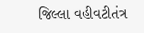જિલ્લા વહીવટીતંત્ર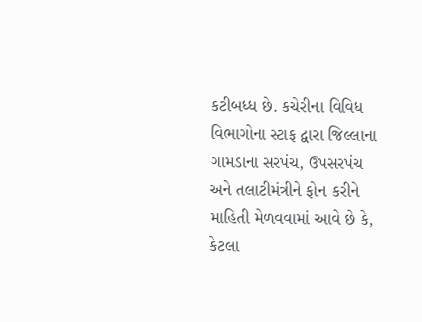કટીબધ્ધ છે. કચેરીના વિવિધ વિભાગોના સ્ટાફ દ્વારા જિલ્લાના ગામડાના સરપંચ, ઉપસરપંચ અને તલાટીમંત્રીને ફોન કરીને માહિતી મેળવવામાં આવે છે કે, કેટલા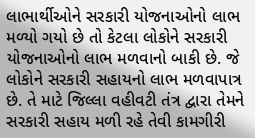લાભાર્થીઓને સરકારી યોજનાઓનો લાભ મળ્યો ગયો છે તો કેટલા લોકોને સરકારી યોજનાઓનો લાભ મળવાનો બાકી છે. જે લોકોને સરકારી સહાયનો લાભ મળવાપાત્ર છે. તે માટે જિલ્લા વહીવટી તંત્ર દ્વારા તેમને સરકારી સહાય મળી રહે તેવી કામગીરી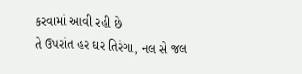કરવામાં આવી રહી છે
તે ઉપરાંત હર ઘર તિરંગા, નલ સે જલ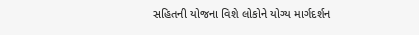સહિતની યોજના વિશે લોકોને યોગ્ય માર્ગદર્શન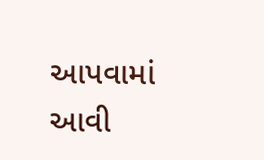આપવામાં આવી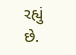રહ્યું છે.